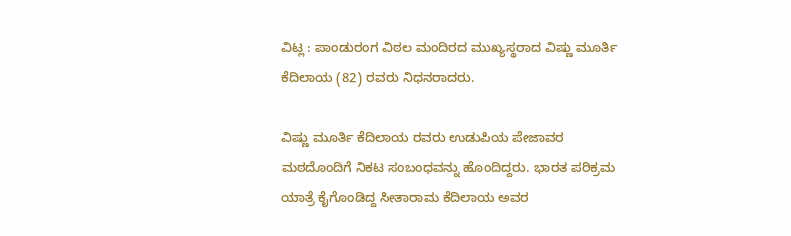ವಿಟ್ಲ : ಪಾಂಡುರಂಗ ವಿಠಲ ಮಂದಿರದ ಮುಖ್ಯಸ್ಥರಾದ ವಿಷ್ಣು ಮೂರ್ತಿ ಕೆದಿಲಾಯ (82) ರವರು ನಿಧನರಾದರು.

ವಿಷ್ಣು ಮೂರ್ತಿ ಕೆದಿಲಾಯ ರವರು ಉಡುಪಿಯ ಪೇಜಾವರ ಮಠದೊಂದಿಗೆ ನಿಕಟ ಸಂಬಂಧವನ್ನು ಹೊಂದಿದ್ದರು. ಭಾರತ ಪರಿಕ್ರಮ ಯಾತ್ರೆ ಕೈಗೊಂಡಿದ್ದ ಸೀತಾರಾಮ ಕೆದಿಲಾಯ ಅವರ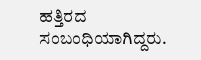ಹತ್ತಿರದ ಸಂಬಂಧಿಯಾಗಿದ್ದರು.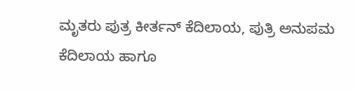ಮೃತರು ಪುತ್ರ ಕೀರ್ತನ್ ಕೆದಿಲಾಯ, ಪುತ್ರಿ ಅನುಪಮ ಕೆದಿಲಾಯ ಹಾಗೂ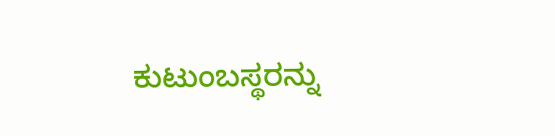ಕುಟುಂಬಸ್ಥರನ್ನು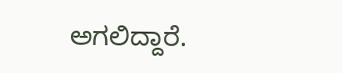ಅಗಲಿದ್ದಾರೆ.